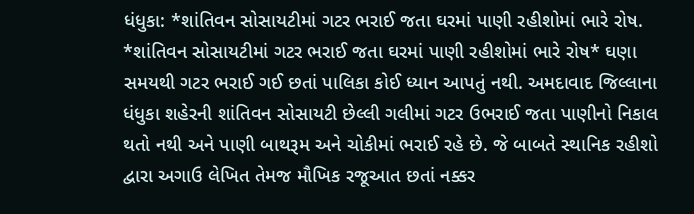ધંધુકા: *શાંતિવન સોસાયટીમાં ગટર ભરાઈ જતા ઘરમાં પાણી રહીશોમાં ભારે રોષ.
*શાંતિવન સોસાયટીમાં ગટર ભરાઈ જતા ઘરમાં પાણી રહીશોમાં ભારે રોષ* ઘણા સમયથી ગટર ભરાઈ ગઈ છતાં પાલિકા કોઈ ધ્યાન આપતું નથી. અમદાવાદ જિલ્લાના ધંધુકા શહેરની શાંતિવન સોસાયટી છેલ્લી ગલીમાં ગટર ઉભરાઈ જતા પાણીનો નિકાલ થતો નથી અને પાણી બાથરૂમ અને ચોકીમાં ભરાઈ રહે છે. જે બાબતે સ્થાનિક રહીશો દ્વારા અગાઉ લેખિત તેમજ મૌખિક રજૂઆત છતાં નક્કર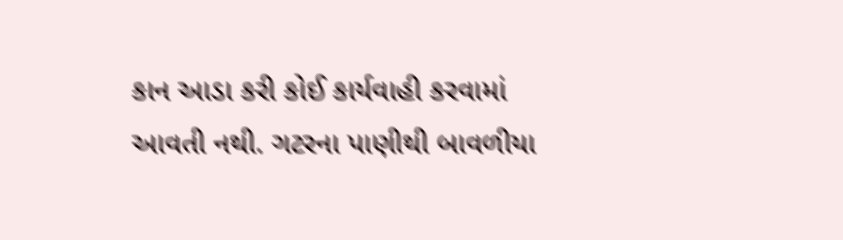કાન આડા કરી કોઈ કાર્યવાહી કરવામાં આવતી નથી. ગટરના પાણીથી બાવળીયા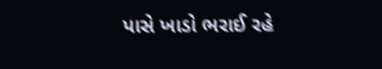પાસે ખાડો ભરાઈ રહે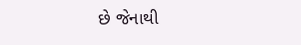છે જેનાથી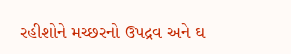રહીશોને મચ્છરનો ઉપદ્રવ અને ઘ